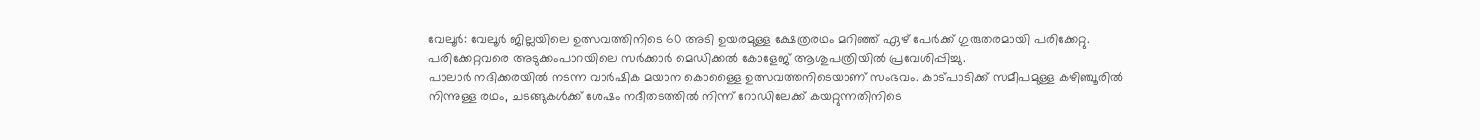വേലൂർ: വേലൂർ ജില്ലയിലെ ഉത്സവത്തിനിടെ 60 അടി ഉയരമുള്ള ക്ഷേത്രരഥം മറിഞ്ഞ് ഏഴ് പേർക്ക് ഗുരുതരമായി പരിക്കേറ്റു. പരിക്കേറ്റവരെ അടുക്കംപാറയിലെ സർക്കാർ മെഡിക്കൽ കോളേജ് ആശുപത്രിയിൽ പ്രവേശിപ്പിച്ചു.
പാലാർ നദിക്കരയിൽ നടന്ന വാർഷിക മയാന കൊള്ളൈ ഉത്സവത്തനിടെയാണ് സംഭവം. കാട്പാടിക്ക് സമീപമുള്ള കഴിഞ്ചൂരിൽ നിന്നുള്ള രഥം, ചടങ്ങുകൾക്ക് ശേഷം നദീതടത്തിൽ നിന്ന് റോഡിലേക്ക് കയറ്റുന്നതിനിടെ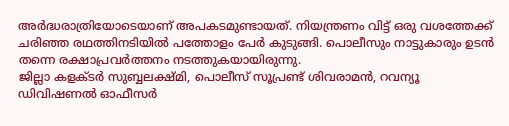അർദ്ധരാത്രിയോടെയാണ് അപകടമുണ്ടായത്. നിയന്ത്രണം വിട്ട് ഒരു വശത്തേക്ക് ചരിഞ്ഞ രഥത്തിനടിയിൽ പത്തോളം പേർ കുടുങ്ങി. പൊലീസും നാട്ടുകാരും ഉടൻ തന്നെ രക്ഷാപ്രവർത്തനം നടത്തുകയായിരുന്നു.
ജില്ലാ കളക്ടർ സുബ്ബലക്ഷ്മി, പൊലീസ് സൂപ്രണ്ട് ശിവരാമൻ, റവന്യൂ ഡിവിഷണൽ ഓഫീസർ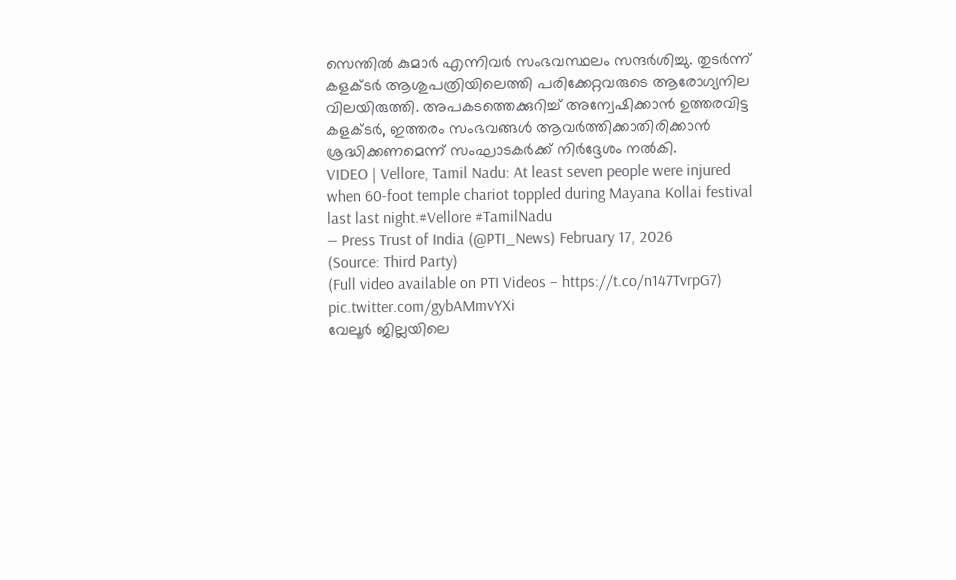സെന്തിൽ കുമാർ എന്നിവർ സംഭവസ്ഥലം സന്ദർശിച്ചു. തുടർന്ന് കളക്ടർ ആശുപത്രിയിലെത്തി പരിക്കേറ്റവരുടെ ആരോഗ്യനില വിലയിരുത്തി. അപകടത്തെക്കുറിച്ച് അന്വേഷിക്കാൻ ഉത്തരവിട്ട കളക്ടർ, ഇത്തരം സംഭവങ്ങൾ ആവർത്തിക്കാതിരിക്കാൻ ശ്രദ്ധിക്കണമെന്ന് സംഘാടകർക്ക് നിർദ്ദേശം നൽകി.
VIDEO | Vellore, Tamil Nadu: At least seven people were injured when 60-foot temple chariot toppled during Mayana Kollai festival last last night.#Vellore #TamilNadu
— Press Trust of India (@PTI_News) February 17, 2026
(Source: Third Party)
(Full video available on PTI Videos – https://t.co/n147TvrpG7) pic.twitter.com/gybAMmvYXi
വേലൂർ ജില്ലയിലെ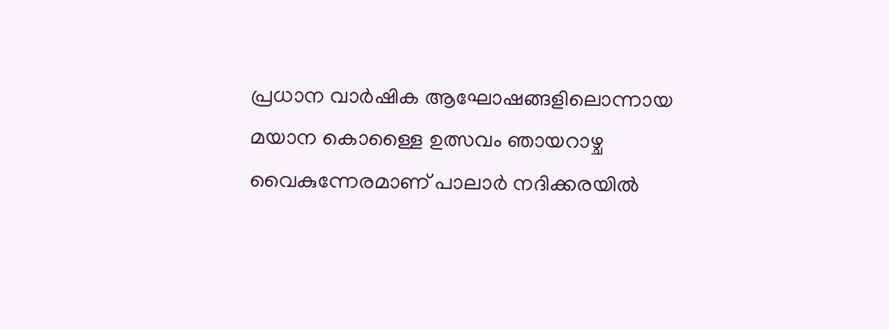പ്രധാന വാർഷിക ആഘോഷങ്ങളിലൊന്നായ മയാന കൊള്ളൈ ഉത്സവം ഞായറാഴ്ച വൈകുന്നേരമാണ് പാലാർ നദിക്കരയിൽ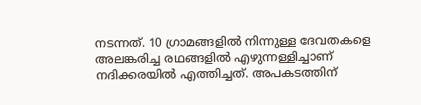നടന്നത്. 10 ഗ്രാമങ്ങളിൽ നിന്നുള്ള ദേവതകളെ അലങ്കരിച്ച രഥങ്ങളിൽ എഴുന്നള്ളിച്ചാണ് നദിക്കരയിൽ എത്തിച്ചത്. അപകടത്തിന്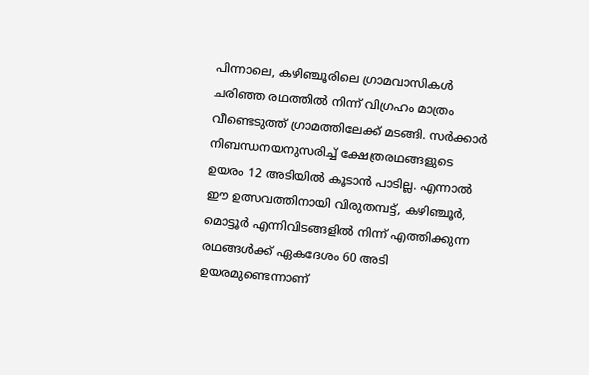പിന്നാലെ, കഴിഞ്ചൂരിലെ ഗ്രാമവാസികൾ ചരിഞ്ഞ രഥത്തിൽ നിന്ന് വിഗ്രഹം മാത്രം വീണ്ടെടുത്ത് ഗ്രാമത്തിലേക്ക് മടങ്ങി. സർക്കാർ നിബന്ധനയനുസരിച്ച് ക്ഷേത്രരഥങ്ങളുടെ ഉയരം 12 അടിയിൽ കൂടാൻ പാടില്ല. എന്നാൽ ഈ ഉത്സവത്തിനായി വിരുതമ്പട്ട്, കഴിഞ്ചൂർ, മൊട്ടൂർ എന്നിവിടങ്ങളിൽ നിന്ന് എത്തിക്കുന്ന രഥങ്ങൾക്ക് ഏകദേശം 60 അടി ഉയരമുണ്ടെന്നാണ്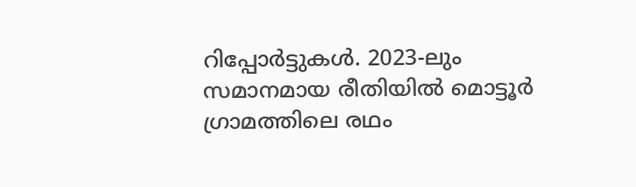റിപ്പോർട്ടുകൾ. 2023-ലും സമാനമായ രീതിയിൽ മൊട്ടൂർ ഗ്രാമത്തിലെ രഥം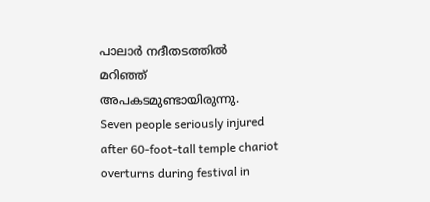പാലാർ നദീതടത്തിൽ മറിഞ്ഞ് അപകടമുണ്ടായിരുന്നു.
Seven people seriously injured after 60-foot-tall temple chariot overturns during festival in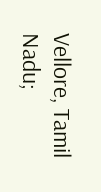Vellore, Tamil Nadu;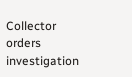Collector orders investigation